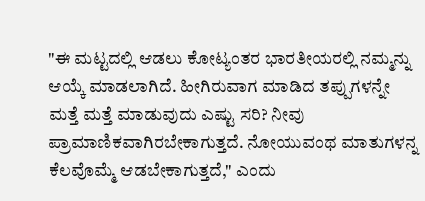"ಈ ಮಟ್ಟದಲ್ಲಿ ಆಡಲು ಕೋಟ್ಯಂತರ ಭಾರತೀಯರಲ್ಲಿ ನಮ್ಮನ್ನು ಆಯ್ಕೆ ಮಾಡಲಾಗಿದೆ. ಹೀಗಿರುವಾಗ ಮಾಡಿದ ತಪ್ಪುಗಳನ್ನೇ ಮತ್ತೆ ಮತ್ತೆ ಮಾಡುವುದು ಎಷ್ಟು ಸರಿ? ನೀವು ಪ್ರಾಮಾಣಿಕವಾಗಿರಬೇಕಾಗುತ್ತದೆ. ನೋಯುವಂಥ ಮಾತುಗಳನ್ನ ಕೆಲವೊಮ್ಮೆ ಆಡಬೇಕಾಗುತ್ತದೆ," ಎಂದು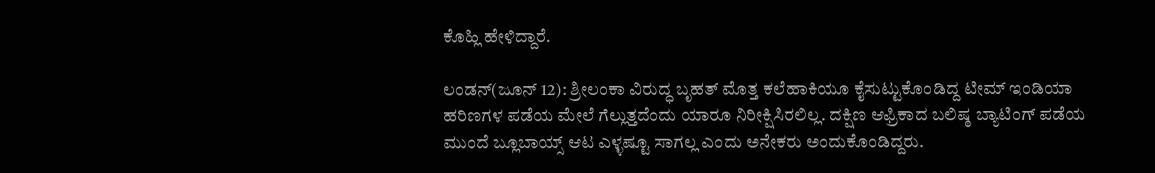ಕೊಹ್ಲಿ ಹೇಳಿದ್ದಾರೆ.

ಲಂಡನ್(ಜೂನ್ 12): ಶ್ರೀಲಂಕಾ ವಿರುದ್ಧ ಬೃಹತ್ ಮೊತ್ತ ಕಲೆಹಾಕಿಯೂ ಕೈಸುಟ್ಟುಕೊಂಡಿದ್ದ ಟೀಮ್ ಇಂಡಿಯಾ ಹರಿಣಗಳ ಪಡೆಯ ಮೇಲೆ ಗೆಲ್ಲುತ್ತದೆಂದು ಯಾರೂ ನಿರೀಕ್ಷಿಸಿರಲಿಲ್ಲ. ದಕ್ಷಿಣ ಆಫ್ರಿಕಾದ ಬಲಿಷ್ಠ ಬ್ಯಾಟಿಂಗ್ ಪಡೆಯ ಮುಂದೆ ಬ್ಲೂಬಾಯ್ಸ್ ಆಟ ಎಳ್ಳಷ್ಟೂ ಸಾಗಲ್ಲ ಎಂದು ಅನೇಕರು ಅಂದುಕೊಂಡಿದ್ದರು.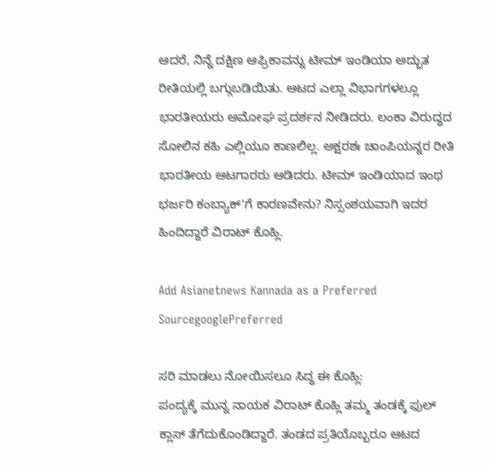ಆದರೆ, ನಿನ್ನೆ ದಕ್ಷಿಣ ಆಫ್ರಿಕಾವನ್ನು ಟೀಮ್ ಇಂಡಿಯಾ ಅದ್ಭುತ ರೀತಿಯಲ್ಲಿ ಬಗ್ಗುಬಡಿಯಿತು. ಆಟದ ಎಲ್ಲಾ ವಿಭಾಗಗಳಲ್ಲೂ ಭಾರತೀಯರು ಅಮೋಘ ಪ್ರದರ್ಶನ ನೀಡಿದರು. ಲಂಕಾ ವಿರುದ್ಧದ ಸೋಲಿನ ಕಹಿ ಎಲ್ಲಿಯೂ ಕಾಣಲಿಲ್ಲ. ಅಕ್ಷರಶಃ ಚಾಂಪಿಯನ್ನರ ರೀತಿ ಭಾರತೀಯ ಆಟಗಾರರು ಆಡಿದರು. ಟೀಮ್ ಇಂಡಿಯಾದ ಇಂಥ ಭರ್ಜರಿ ಕಂಬ್ಯಾಕ್'ಗೆ ಕಾರಣವೇನು? ನಿಸ್ಸಂಶಯವಾಗಿ ಇದರ ಹಿಂದಿದ್ದಾರೆ ವಿರಾಟ್ ಕೊಹ್ಲಿ.

Add Asianetnews Kannada as a Preferred SourcegooglePreferred

ಸರಿ ಮಾಡಲು ನೋಯಿಸಲೂ ಸಿದ್ಧ ಈ ಕೊಹ್ಲಿ:
ಪಂದ್ಯಕ್ಕೆ ಮುನ್ನ ನಾಯಕ ವಿರಾಟ್ ಕೊಹ್ಲಿ ತಮ್ಮ ತಂಡಕ್ಕೆ ಫುಲ್ ಕ್ಲಾಸ್ ತೆಗೆದುಕೊಂಡಿದ್ದಾರೆ. ತಂಡದ ಪ್ರತಿಯೊಬ್ಬರೂ ಆಟದ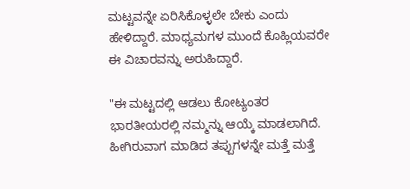ಮಟ್ಟವನ್ನೇ ಏರಿಸಿಕೊಳ್ಳಲೇ ಬೇಕು ಎಂದು ಹೇಳಿದ್ದಾರೆ. ಮಾಧ್ಯಮಗಳ ಮುಂದೆ ಕೊಹ್ಲಿಯವರೇ ಈ ವಿಚಾರವನ್ನು ಅರುಹಿದ್ದಾರೆ.

"ಈ ಮಟ್ಟದಲ್ಲಿ ಆಡಲು ಕೋಟ್ಯಂತರ ಭಾರತೀಯರಲ್ಲಿ ನಮ್ಮನ್ನು ಆಯ್ಕೆ ಮಾಡಲಾಗಿದೆ. ಹೀಗಿರುವಾಗ ಮಾಡಿದ ತಪ್ಪುಗಳನ್ನೇ ಮತ್ತೆ ಮತ್ತೆ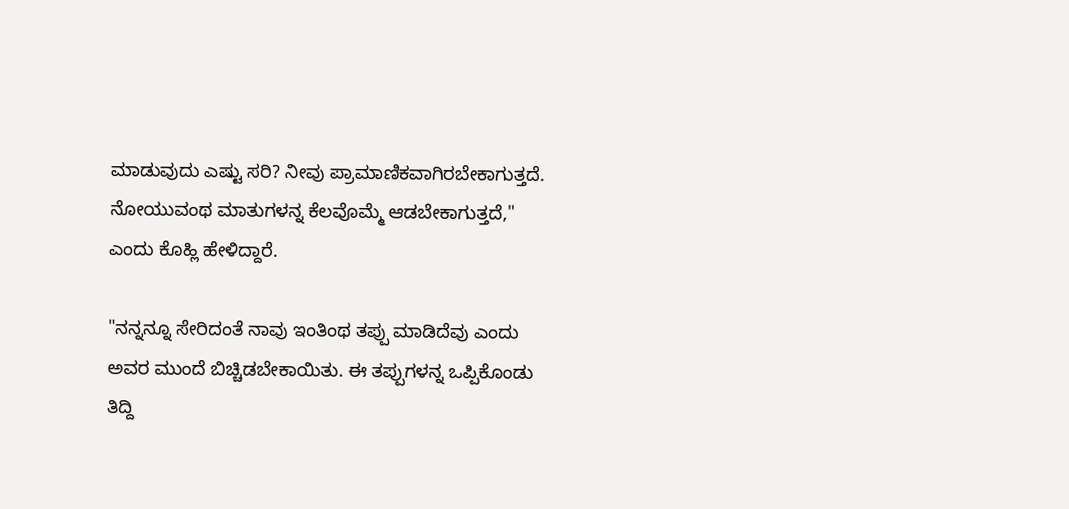ಮಾಡುವುದು ಎಷ್ಟು ಸರಿ? ನೀವು ಪ್ರಾಮಾಣಿಕವಾಗಿರಬೇಕಾಗುತ್ತದೆ. ನೋಯುವಂಥ ಮಾತುಗಳನ್ನ ಕೆಲವೊಮ್ಮೆ ಆಡಬೇಕಾಗುತ್ತದೆ," ಎಂದು ಕೊಹ್ಲಿ ಹೇಳಿದ್ದಾರೆ.

"ನನ್ನನ್ನೂ ಸೇರಿದಂತೆ ನಾವು ಇಂತಿಂಥ ತಪ್ಪು ಮಾಡಿದೆವು ಎಂದು ಅವರ ಮುಂದೆ ಬಿಚ್ಚಿಡಬೇಕಾಯಿತು. ಈ ತಪ್ಪುಗಳನ್ನ ಒಪ್ಪಿಕೊಂಡು ತಿದ್ದಿ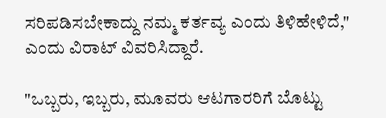ಸರಿಪಡಿಸಬೇಕಾದ್ದು ನಮ್ಮ ಕರ್ತವ್ಯ ಎಂದು ತಿಳಿಹೇಳಿದೆ," ಎಂದು ವಿರಾಟ್ ವಿವರಿಸಿದ್ದಾರೆ.

"ಒಬ್ಬರು, ಇಬ್ಬರು, ಮೂವರು ಆಟಗಾರರಿಗೆ ಬೊಟ್ಟು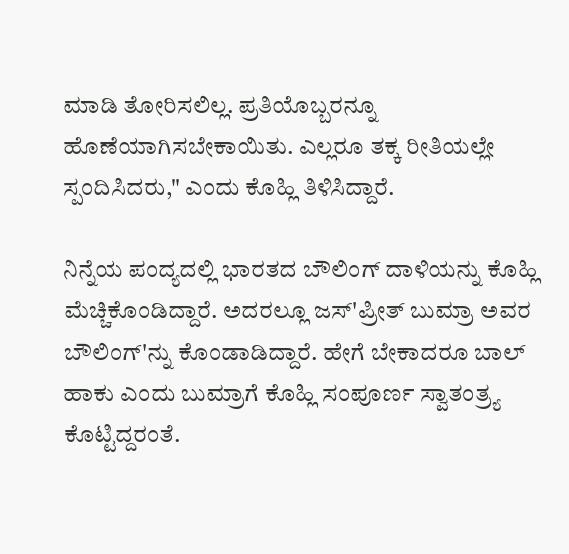ಮಾಡಿ ತೋರಿಸಲಿಲ್ಲ. ಪ್ರತಿಯೊಬ್ಬರನ್ನೂ ಹೊಣೆಯಾಗಿಸಬೇಕಾಯಿತು. ಎಲ್ಲರೂ ತಕ್ಕ ರೀತಿಯಲ್ಲೇ ಸ್ಪಂದಿಸಿದರು," ಎಂದು ಕೊಹ್ಲಿ ತಿಳಿಸಿದ್ದಾರೆ.

ನಿನ್ನೆಯ ಪಂದ್ಯದಲ್ಲಿ ಭಾರತದ ಬೌಲಿಂಗ್ ದಾಳಿಯನ್ನು ಕೊಹ್ಲಿ ಮೆಚ್ಚಿಕೊಂಡಿದ್ದಾರೆ. ಅದರಲ್ಲೂ ಜಸ್'ಪ್ರೀತ್ ಬುಮ್ರಾ ಅವರ ಬೌಲಿಂಗ್'ನ್ನು ಕೊಂಡಾಡಿದ್ದಾರೆ. ಹೇಗೆ ಬೇಕಾದರೂ ಬಾಲ್ ಹಾಕು ಎಂದು ಬುಮ್ರಾಗೆ ಕೊಹ್ಲಿ ಸಂಪೂರ್ಣ ಸ್ವಾತಂತ್ರ್ಯ ಕೊಟ್ಟಿದ್ದರಂತೆ.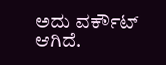ಅದು ವರ್ಕೌಟ್ ಆಗಿದೆ.